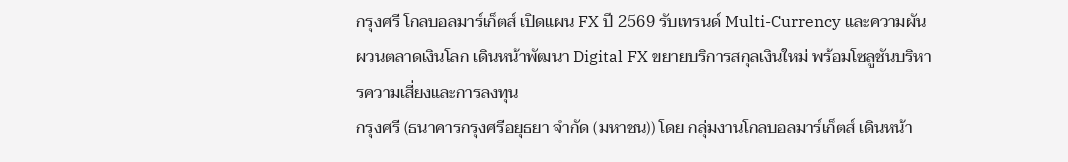กรุงศรี โกลบอลมาร์เก็ตส์ เปิดแผน FX ปี 2569 รับเทรนด์ Multi-Currency และความผันผวนตลาดเงินโลก เดินหน้าพัฒนา Digital FX ขยายบริการสกุลเงินใหม่ พร้อมโซลูชันบริหารความเสี่ยงและการลงทุน
กรุงศรี (ธนาคารกรุงศรีอยุธยา จำกัด (มหาชน)) โดย กลุ่มงานโกลบอลมาร์เก็ตส์ เดินหน้า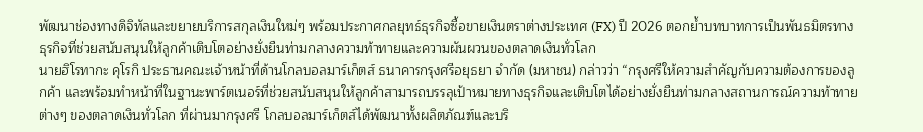พัฒนาช่องทางดิจิทัลและขยายบริการสกุลเงินใหม่ๆ พร้อมประกาศกลยุทธ์ธุรกิจซื้อขายเงินตราต่างประเทศ (FX) ปี 2026 ตอกย้ำบทบาทการเป็นพันธมิตรทางธุรกิจที่ช่วยสนับสนุนให้ลูกค้าเติบโตอย่างยั่งยืนท่ามกลางความท้าทายและความผันผวนของตลาดเงินทั่วโลก
นายฮิโรทากะ คุโรกิ ประธานคณะเจ้าหน้าที่ด้านโกลบอลมาร์เก็ตส์ ธนาคารกรุงศรีอยุธยา จำกัด (มหาชน) กล่าวว่า “กรุงศรีให้ความสำคัญกับความต้องการของลูกค้า และพร้อมทำหน้าที่ในฐานะพาร์ตเนอร์ที่ช่วยสนับสนุนให้ลูกค้าสามารถบรรลุเป้าหมายทางธุรกิจและเติบโตได้อย่างยั่งยืนท่ามกลางสถานการณ์ความท้าทายต่างๆ ของตลาดเงินทั่วโลก ที่ผ่านมากรุงศรี โกลบอลมาร์เก็ตส์ได้พัฒนาทั้งผลิตภัณฑ์และบริ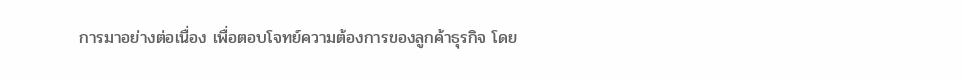การมาอย่างต่อเนื่อง เพื่อตอบโจทย์ความต้องการของลูกค้าธุรกิจ โดย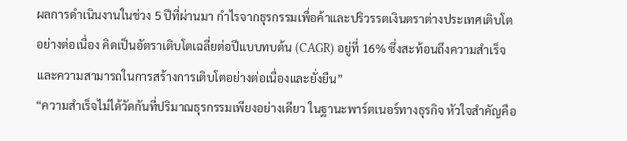ผลการดำเนินงานในช่วง 5 ปีที่ผ่านมา กำไรจากธุรกรรมเพื่อค้าและปริวรรตเงินตราต่างประเทศเติบโตอย่างต่อเนื่อง คิดเป็นอัตราเติบโตเฉลี่ยต่อปีแบบทบต้น (CAGR) อยู่ที่ 16% ซึ่งสะท้อนถึงความสำเร็จและความสามารถในการสร้างการเติบโตอย่างต่อเนื่องและยั่งยืน”
“ความสำเร็จไม่ได้วัดกันที่ปริมาณธุรกรรมเพียงอย่างเดียว ในฐานะพาร์ตเนอร์ทางธุรกิจ หัวใจสำคัญคือ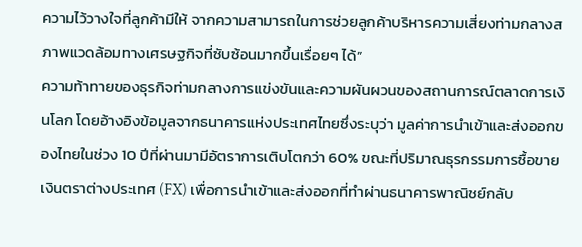ความไว้วางใจที่ลูกค้ามีให้ จากความสามารถในการช่วยลูกค้าบริหารความเสี่ยงท่ามกลางสภาพแวดล้อมทางเศรษฐกิจที่ซับซ้อนมากขึ้นเรื่อยๆ ได้”
ความท้าทายของธุรกิจท่ามกลางการแข่งขันและความผันผวนของสถานการณ์ตลาดการเงินโลก โดยอ้างอิงข้อมูลจากธนาคารแห่งประเทศไทยซึ่งระบุว่า มูลค่าการนำเข้าและส่งออกของไทยในช่วง 10 ปีที่ผ่านมามีอัตราการเติบโตกว่า 60% ขณะที่ปริมาณธุรกรรมการซื้อขายเงินตราต่างประเทศ (FX) เพื่อการนำเข้าและส่งออกที่ทำผ่านธนาคารพาณิชย์กลับ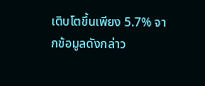เติบโตขึ้นเพียง 5.7% จากข้อมูลดังกล่าว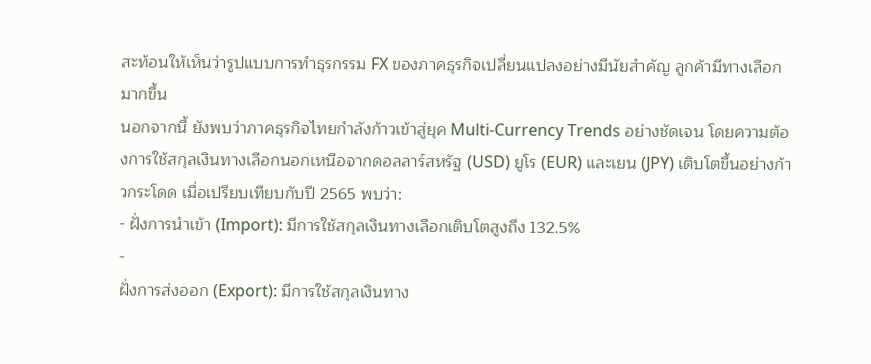สะท้อนให้เห็นว่ารูปแบบการทำธุรกรรม FX ของภาคธุรกิจเปลี่ยนแปลงอย่างมีนัยสำคัญ ลูกค้ามีทางเลือกมากขึ้น
นอกจากนี้ ยังพบว่าภาคธุรกิจไทยกำลังก้าวเข้าสู่ยุค Multi-Currency Trends อย่างชัดเจน โดยความต้องการใช้สกุลเงินทางเลือกนอกเหนือจากดอลลาร์สหรัฐ (USD) ยูโร (EUR) และเยน (JPY) เติบโตขึ้นอย่างก้าวกระโดด เมื่อเปรียบเทียบกับปี 2565 พบว่า:
- ฝั่งการนำเข้า (Import): มีการใช้สกุลเงินทางเลือกเติบโตสูงถึง 132.5%
-
ฝั่งการส่งออก (Export): มีการใช้สกุลเงินทาง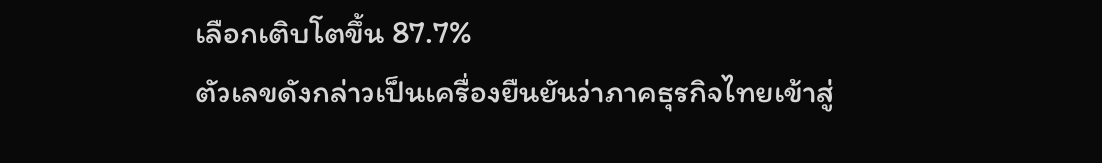เลือกเติบโตขึ้น 87.7%
ตัวเลขดังกล่าวเป็นเครื่องยืนยันว่าภาคธุรกิจไทยเข้าสู่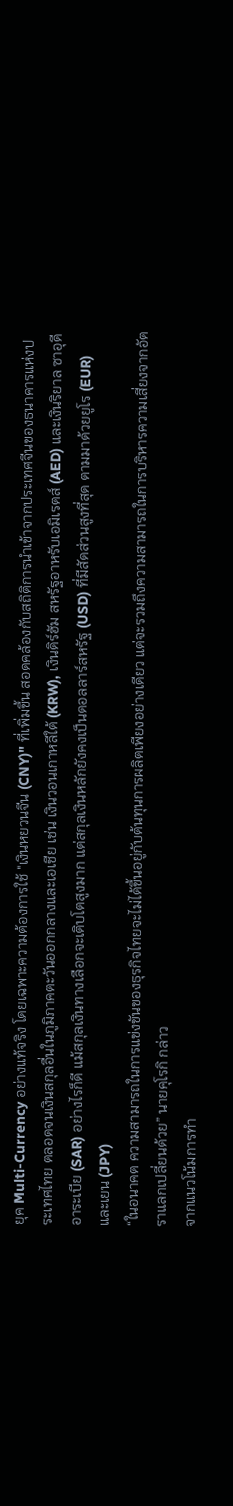ยุค Multi-Currency อย่างแท้จริง โดยเฉพาะความต้องการใช้ "เงินหยวนจีน (CNY)" ที่เพิ่มขึ้น สอดคล้องกับสถิติการนำเข้าจากประเทศจีนของธนาคารแห่งประเทศไทย ตลอดจนเงินสกุลอื่นในภูมิภาคตะวันออกกลางและเอเชีย เช่น เงินวอนเกาหลีใต้ (KRW), เงินดิร์ฮัม สหรัฐอาหรับเอมิเรตส์ (AED) และเงินริยาล ซาอุดีอาระเบีย (SAR) อย่างไรก็ดี แม้สกุลเงินทางเลือกจะเติบโตสูงมาก แต่สกุลเงินหลักยังคงเป็นดอลลาร์สหรัฐ (USD) ที่มีสัดส่วนสูงที่สุด ตามมาด้วยยูโร (EUR) และเยน (JPY)
“ในอนาคต ความสามารถในการแข่งขันของธุรกิจไทยจะไม่ได้ขึ้นอยู่กับต้นทุนการผลิตเพียงอย่างเดียว แต่จะรวมถึงความสามารถในการบริหารความเสี่ยงจากอัตราแลกเปลี่ยนด้วย” นายคุโรกิ กล่าว
จากแนวโน้มการทำ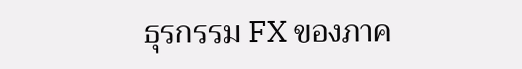ธุรกรรม FX ของภาค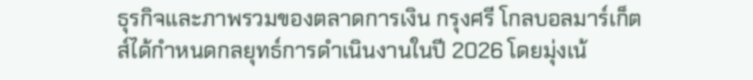ธุรกิจและภาพรวมของตลาดการเงิน กรุงศรี โกลบอลมาร์เก็ตส์ได้กำหนดกลยุทธ์การดำเนินงานในปี 2026 โดยมุ่งเน้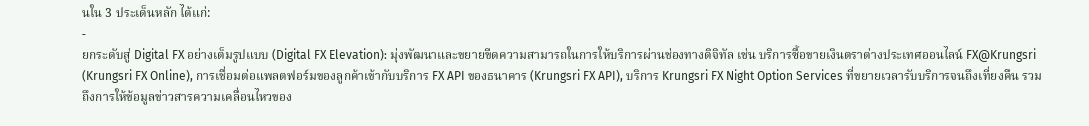นใน 3 ประเด็นหลัก ได้แก่:
-
ยกระดับสู่ Digital FX อย่างเต็มรูปแบบ (Digital FX Elevation): มุ่งพัฒนาและขยายขีดความสามารถในการให้บริการผ่านช่องทางดิจิทัล เช่น บริการซื้อขายเงินตราต่างประเทศออนไลน์ FX@Krungsri (Krungsri FX Online), การเชื่อมต่อแพลตฟอร์มของลูกค้าเข้ากับบริการ FX API ของธนาคาร (Krungsri FX API), บริการ Krungsri FX Night Option Services ที่ขยายเวลารับบริการจนถึงเที่ยงคืน รวมถึงการให้ข้อมูลข่าวสารความเคลื่อนไหวของ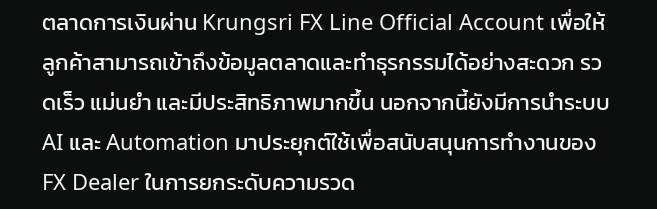ตลาดการเงินผ่าน Krungsri FX Line Official Account เพื่อให้ลูกค้าสามารถเข้าถึงข้อมูลตลาดและทำธุรกรรมได้อย่างสะดวก รวดเร็ว แม่นยำ และมีประสิทธิภาพมากขึ้น นอกจากนี้ยังมีการนำระบบ AI และ Automation มาประยุกต์ใช้เพื่อสนับสนุนการทำงานของ FX Dealer ในการยกระดับความรวด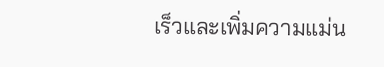เร็วและเพิ่มความแม่น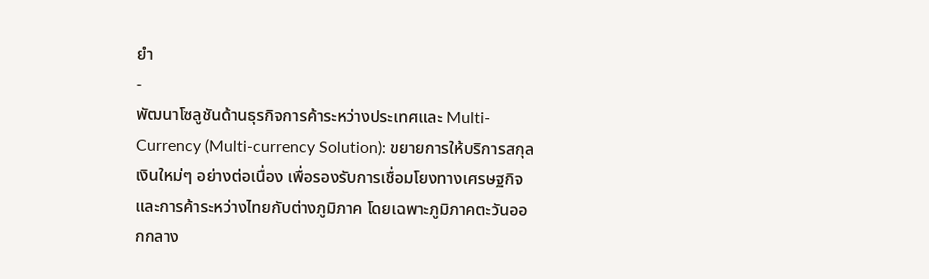ยำ
-
พัฒนาโซลูชันด้านธุรกิจการค้าระหว่างประเทศและ Multi-Currency (Multi-currency Solution): ขยายการให้บริการสกุลเงินใหม่ๆ อย่างต่อเนื่อง เพื่อรองรับการเชื่อมโยงทางเศรษฐกิจและการค้าระหว่างไทยกับต่างภูมิภาค โดยเฉพาะภูมิภาคตะวันออกกลาง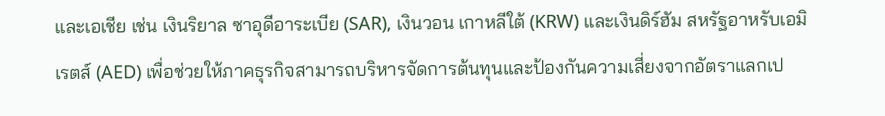และเอเชีย เช่น เงินริยาล ซาอุดีอาระเบีย (SAR), เงินวอน เกาหลีใต้ (KRW) และเงินดิร์ฮัม สหรัฐอาหรับเอมิเรตส์ (AED) เพื่อช่วยให้ภาคธุรกิจสามารถบริหารจัดการต้นทุนและป้องกันความเสี่ยงจากอัตราแลกเป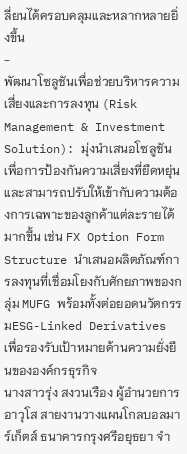ลี่ยนได้ครอบคลุมและหลากหลายยิ่งขึ้น
-
พัฒนาโซลูชันเพื่อช่วยบริหารความเสี่ยงและการลงทุน (Risk Management & Investment Solution): มุ่งนำเสนอโซลูชันเพื่อการป้องกันความเสี่ยงที่ยืดหยุ่นและสามารถปรับให้เข้ากับความต้องการเฉพาะของลูกค้าแต่ละรายได้มากขึ้น เช่น FX Option Form Structure นำเสนอผลิตภัณฑ์การลงทุนที่เชื่อมโยงกับศักยภาพของกลุ่ม MUFG พร้อมทั้งต่อยอดนวัตกรรมESG-Linked Derivatives เพื่อรองรับเป้าหมายด้านความยั่งยืนขององค์กรธุรกิจ
นางสาวรุ่ง สงวนเรือง ผู้อำนวยการอาวุโส สายงานวางแผนโกลบอลมาร์เก็ตส์ ธนาคารกรุงศรีอยุธยา จำ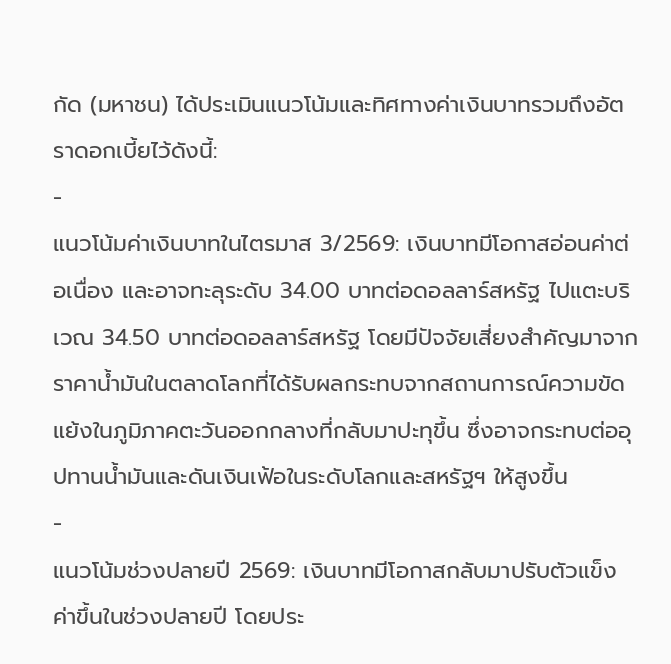กัด (มหาชน) ได้ประเมินแนวโน้มและทิศทางค่าเงินบาทรวมถึงอัตราดอกเบี้ยไว้ดังนี้:
-
แนวโน้มค่าเงินบาทในไตรมาส 3/2569: เงินบาทมีโอกาสอ่อนค่าต่อเนื่อง และอาจทะลุระดับ 34.00 บาทต่อดอลลาร์สหรัฐ ไปแตะบริเวณ 34.50 บาทต่อดอลลาร์สหรัฐ โดยมีปัจจัยเสี่ยงสำคัญมาจากราคาน้ำมันในตลาดโลกที่ได้รับผลกระทบจากสถานการณ์ความขัดแย้งในภูมิภาคตะวันออกกลางที่กลับมาปะทุขึ้น ซึ่งอาจกระทบต่ออุปทานน้ำมันและดันเงินเฟ้อในระดับโลกและสหรัฐฯ ให้สูงขึ้น
-
แนวโน้มช่วงปลายปี 2569: เงินบาทมีโอกาสกลับมาปรับตัวแข็งค่าขึ้นในช่วงปลายปี โดยประ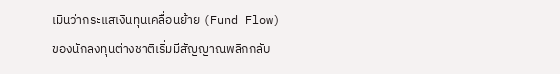เมินว่ากระแสเงินทุนเคลื่อนย้าย (Fund Flow) ของนักลงทุนต่างชาติเริ่มมีสัญญาณพลิกกลับ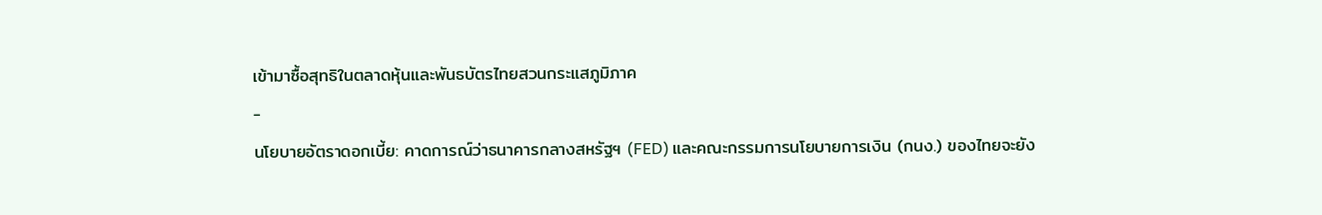เข้ามาซื้อสุทธิในตลาดหุ้นและพันธบัตรไทยสวนกระแสภูมิภาค
-
นโยบายอัตราดอกเบี้ย: คาดการณ์ว่าธนาคารกลางสหรัฐฯ (FED) และคณะกรรมการนโยบายการเงิน (กนง.) ของไทยจะยัง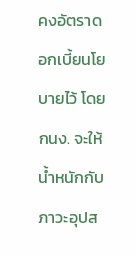คงอัตราดอกเบี้ยนโยบายไว้ โดย กนง. จะให้น้ำหนักกับภาวะอุปส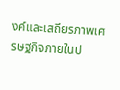งค์และเสถียรภาพเศรษฐกิจภายในป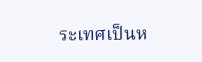ระเทศเป็นห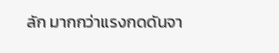ลัก มากกว่าแรงกดดันจา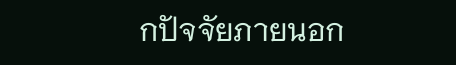กปัจจัยภายนอก